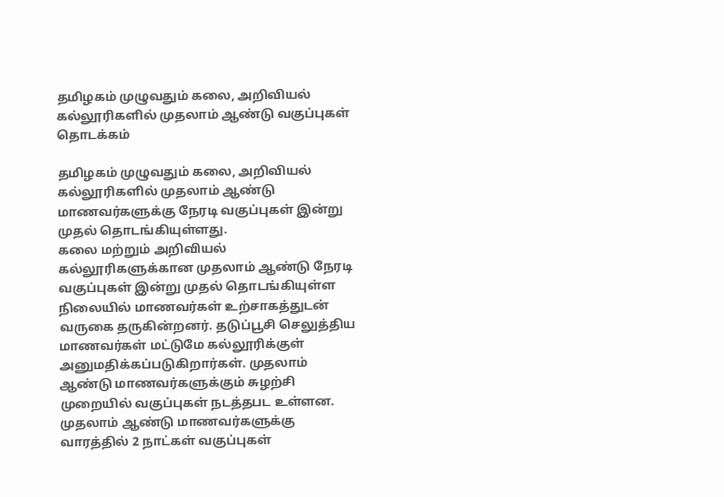தமிழகம் முழுவதும் கலை, அறிவியல் கல்லூரிகளில் முதலாம் ஆண்டு வகுப்புகள் தொடக்கம்

தமிழகம் முழுவதும் கலை, அறிவியல் கல்லூரிகளில் முதலாம் ஆண்டு மாணவர்களுக்கு நேரடி வகுப்புகள் இன்று முதல் தொடங்கியுள்ளது.
கலை மற்றும் அறிவியல் கல்லூரிகளுக்கான முதலாம் ஆண்டு நேரடி வகுப்புகள் இன்று முதல் தொடங்கியுள்ள நிலையில் மாணவர்கள் உற்சாகத்துடன் வருகை தருகின்றனர். தடுப்பூசி செலுத்திய மாணவர்கள் மட்டுமே கல்லூரிக்குள் அனுமதிக்கப்படுகிறார்கள். முதலாம் ஆண்டு மாணவர்களுக்கும் சுழற்சி முறையில் வகுப்புகள் நடத்தபட உள்ளன. முதலாம் ஆண்டு மாணவர்களுக்கு வாரத்தில் 2 நாட்கள் வகுப்புகள்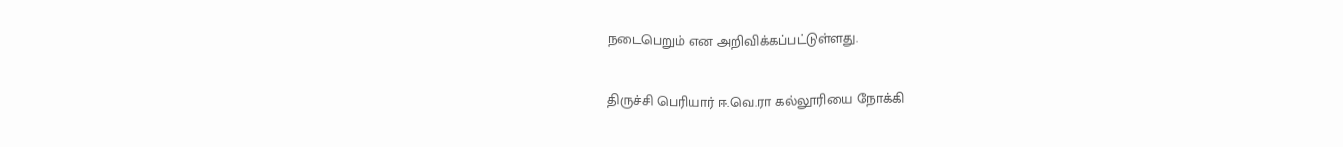நடைபெறும் என அறிவிக்கப்பட்டுள்ளது.

திருச்சி பெரியார் ஈ.வெ.ரா கல்லூரியை நோக்கி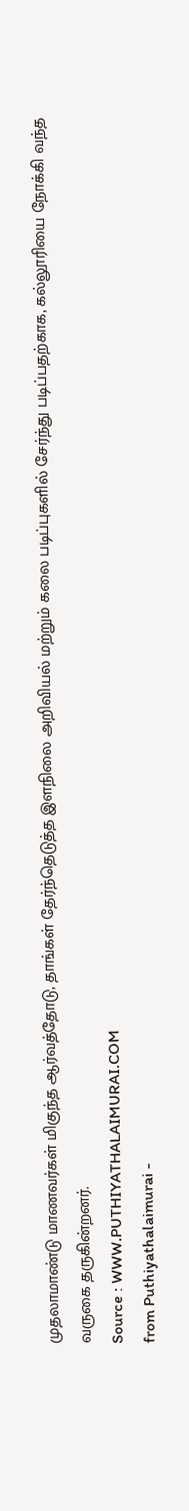முதலாமாண்டு மாணவர்கள் மிகுந்த ஆர்வத்தோடு, தாங்கள் தேர்ந்தெடுத்த இளநிலை அறிவியல் மற்றும் கலை படிப்புகளில் சேர்ந்து படிப்பதற்காக, கல்லூரியை நோக்கி வந்த வருகை தருகின்றனர்.
Source : WWW.PUTHIYATHALAIMURAI.COM
from Puthiyathalaimurai -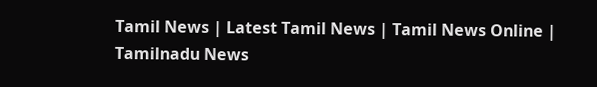Tamil News | Latest Tamil News | Tamil News Online | Tamilnadu News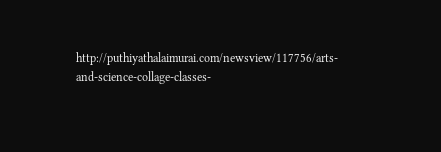http://puthiyathalaimurai.com/newsview/117756/arts-and-science-collage-classes-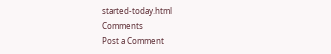started-today.html
Comments
Post a Comment